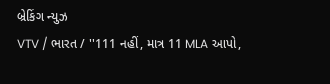બ્રેકિંગ ન્યુઝ
VTV / ભારત / ''111 નહીં, માત્ર 11 MLA આપો,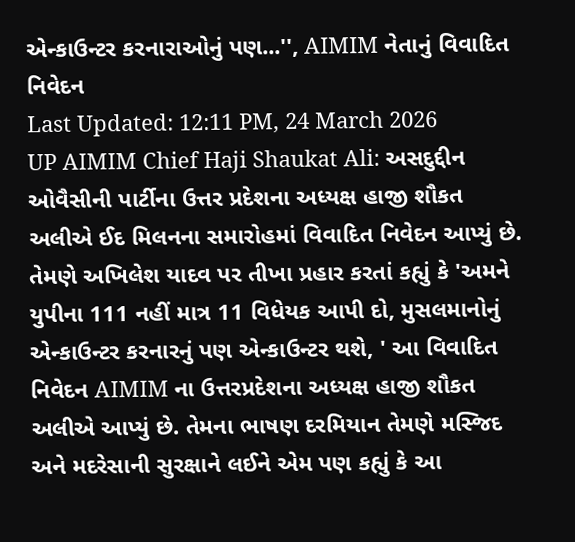એન્કાઉન્ટર કરનારાઓનું પણ...'', AIMIM નેતાનું વિવાદિત નિવેદન
Last Updated: 12:11 PM, 24 March 2026
UP AIMIM Chief Haji Shaukat Ali: અસદુદ્દીન ઓવૈસીની પાર્ટીના ઉત્તર પ્રદેશના અધ્યક્ષ હાજી શૌકત અલીએ ઈદ મિલનના સમારોહમાં વિવાદિત નિવેદન આપ્યું છે. તેમણે અખિલેશ યાદવ પર તીખા પ્રહાર કરતાં કહ્યું કે 'અમને યુપીના 111 નહીં માત્ર 11 વિધેયક આપી દો, મુસલમાનોનું એન્કાઉન્ટર કરનારનું પણ એન્કાઉન્ટર થશે, ' આ વિવાદિત નિવેદન AIMIM ના ઉત્તરપ્રદેશના અધ્યક્ષ હાજી શૌકત અલીએ આપ્યું છે. તેમના ભાષણ દરમિયાન તેમણે મસ્જિદ અને મદરેસાની સુરક્ષાને લઈને એમ પણ કહ્યું કે આ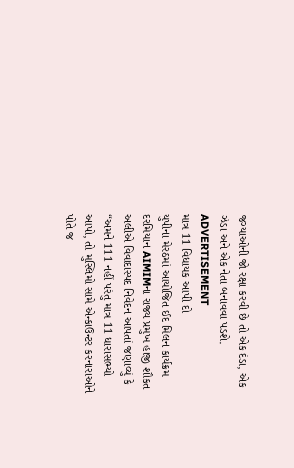જગ્યાઓની જો રક્ષા કરવી છે તો એક દંડા, એક ઝંડા અને એક નેતા બનાવવા પડશે.
ADVERTISEMENT
માત્ર 11 વિધાયક આપી દો
યુપીના મેરઠમાં આયોજિત ઈદ મિલન કાર્યક્રમ દરમિયાન AIMIMના રાજ્ય પ્રમુખ હાજી શૌકત અલીએ વિવાદાસ્પદ નિવેદન આપતાં જણાવ્યું કે “અમને 111 નહીં પરંતુ માત્ર 11 ધારાસભ્યો આપો, તો મુસ્લિમો સામે એન્કાઉન્ટર કરનારાઓને પોતે જ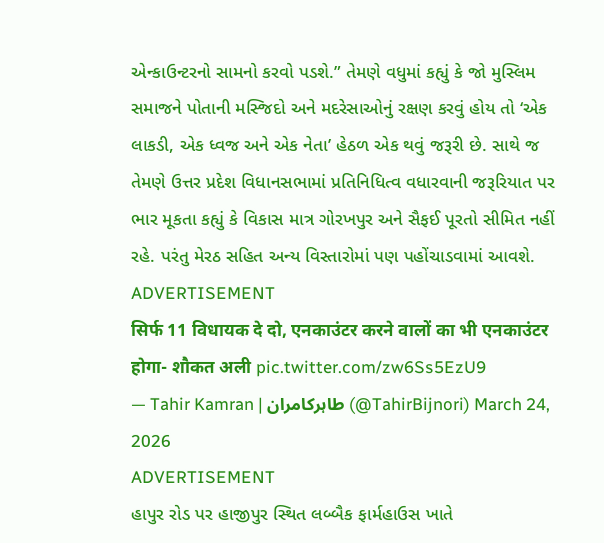એન્કાઉન્ટરનો સામનો કરવો પડશે.” તેમણે વધુમાં કહ્યું કે જો મુસ્લિમ સમાજને પોતાની મસ્જિદો અને મદરેસાઓનું રક્ષણ કરવું હોય તો ‘એક લાકડી, એક ધ્વજ અને એક નેતા’ હેઠળ એક થવું જરૂરી છે. સાથે જ તેમણે ઉત્તર પ્રદેશ વિધાનસભામાં પ્રતિનિધિત્વ વધારવાની જરૂરિયાત પર ભાર મૂકતા કહ્યું કે વિકાસ માત્ર ગોરખપુર અને સૈફઈ પૂરતો સીમિત નહીં રહે. પરંતુ મેરઠ સહિત અન્ય વિસ્તારોમાં પણ પહોંચાડવામાં આવશે.
ADVERTISEMENT
सिर्फ 11 विधायक दे दो, एनकाउंटर करने वालों का भी एनकाउंटर होगा- शौकत अली pic.twitter.com/zw6Ss5EzU9
— Tahir Kamran | طاہرکامران (@TahirBijnori) March 24, 2026
ADVERTISEMENT
હાપુર રોડ પર હાજીપુર સ્થિત લબ્બૈક ફાર્મહાઉસ ખાતે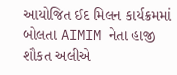આયોજિત ઈદ મિલન કાર્યક્રમમાં બોલતા AIMIM નેતા હાજી શૌકત અલીએ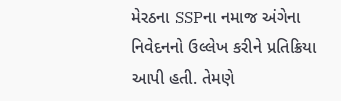મેરઠના SSPના નમાજ અંગેના નિવેદનનો ઉલ્લેખ કરીને પ્રતિક્રિયા આપી હતી. તેમણે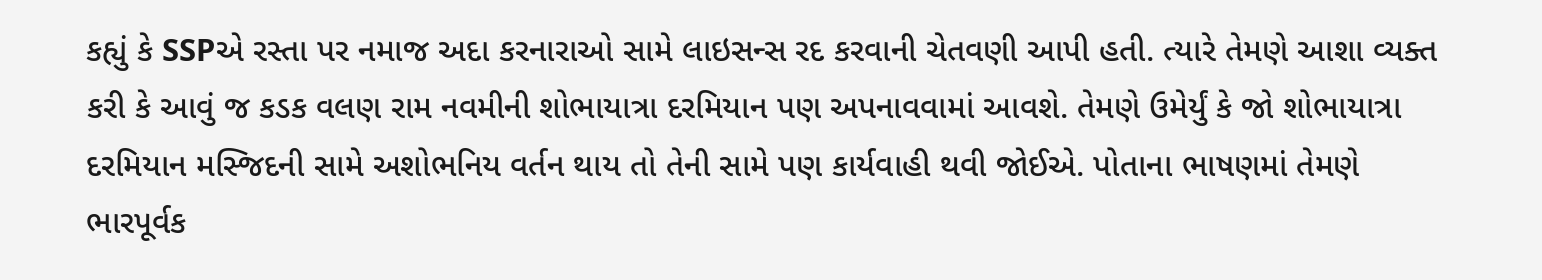કહ્યું કે SSPએ રસ્તા પર નમાજ અદા કરનારાઓ સામે લાઇસન્સ રદ કરવાની ચેતવણી આપી હતી. ત્યારે તેમણે આશા વ્યક્ત કરી કે આવું જ કડક વલણ રામ નવમીની શોભાયાત્રા દરમિયાન પણ અપનાવવામાં આવશે. તેમણે ઉમેર્યું કે જો શોભાયાત્રા દરમિયાન મસ્જિદની સામે અશોભનિય વર્તન થાય તો તેની સામે પણ કાર્યવાહી થવી જોઈએ. પોતાના ભાષણમાં તેમણે ભારપૂર્વક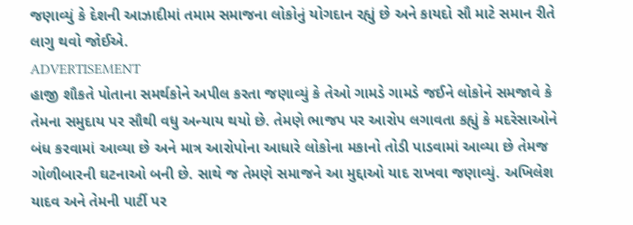જણાવ્યું કે દેશની આઝાદીમાં તમામ સમાજના લોકોનું યોગદાન રહ્યું છે અને કાયદો સૌ માટે સમાન રીતે લાગુ થવો જોઈએ.
ADVERTISEMENT
હાજી શૌકતે પોતાના સમર્થકોને અપીલ કરતા જણાવ્યું કે તેઓ ગામડે ગામડે જઈને લોકોને સમજાવે કે તેમના સમુદાય પર સૌથી વધુ અન્યાય થયો છે. તેમણે ભાજપ પર આરોપ લગાવતા કહ્યું કે મદરેસાઓને બંધ કરવામાં આવ્યા છે અને માત્ર આરોપોના આધારે લોકોના મકાનો તોડી પાડવામાં આવ્યા છે તેમજ ગોળીબારની ઘટનાઓ બની છે. સાથે જ તેમણે સમાજને આ મુદ્દાઓ યાદ રાખવા જણાવ્યું. અખિલેશ યાદવ અને તેમની પાર્ટી પર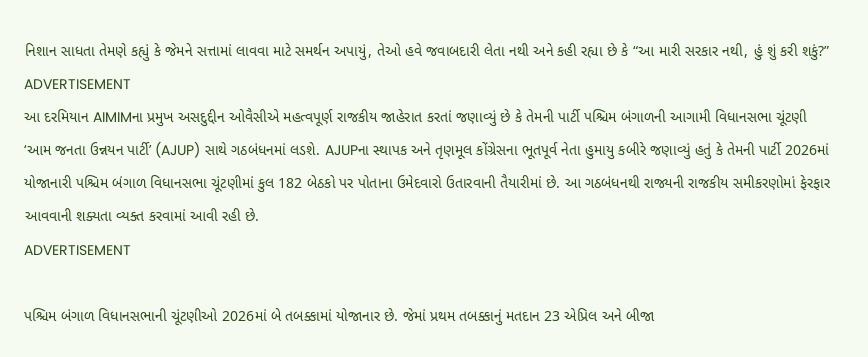નિશાન સાધતા તેમણે કહ્યું કે જેમને સત્તામાં લાવવા માટે સમર્થન અપાયું, તેઓ હવે જવાબદારી લેતા નથી અને કહી રહ્યા છે કે “આ મારી સરકાર નથી, હું શું કરી શકું?”
ADVERTISEMENT
આ દરમિયાન AIMIMના પ્રમુખ અસદુદ્દીન ઓવૈસીએ મહત્વપૂર્ણ રાજકીય જાહેરાત કરતાં જણાવ્યું છે કે તેમની પાર્ટી પશ્ચિમ બંગાળની આગામી વિધાનસભા ચૂંટણી ‘આમ જનતા ઉન્નયન પાર્ટી’ (AJUP) સાથે ગઠબંધનમાં લડશે. AJUPના સ્થાપક અને તૃણમૂલ કોંગ્રેસના ભૂતપૂર્વ નેતા હુમાયુ કબીરે જણાવ્યું હતું કે તેમની પાર્ટી 2026માં યોજાનારી પશ્ચિમ બંગાળ વિધાનસભા ચૂંટણીમાં કુલ 182 બેઠકો પર પોતાના ઉમેદવારો ઉતારવાની તૈયારીમાં છે. આ ગઠબંધનથી રાજ્યની રાજકીય સમીકરણોમાં ફેરફાર આવવાની શક્યતા વ્યક્ત કરવામાં આવી રહી છે.
ADVERTISEMENT

પશ્ચિમ બંગાળ વિધાનસભાની ચૂંટણીઓ 2026માં બે તબક્કામાં યોજાનાર છે. જેમાં પ્રથમ તબક્કાનું મતદાન 23 એપ્રિલ અને બીજા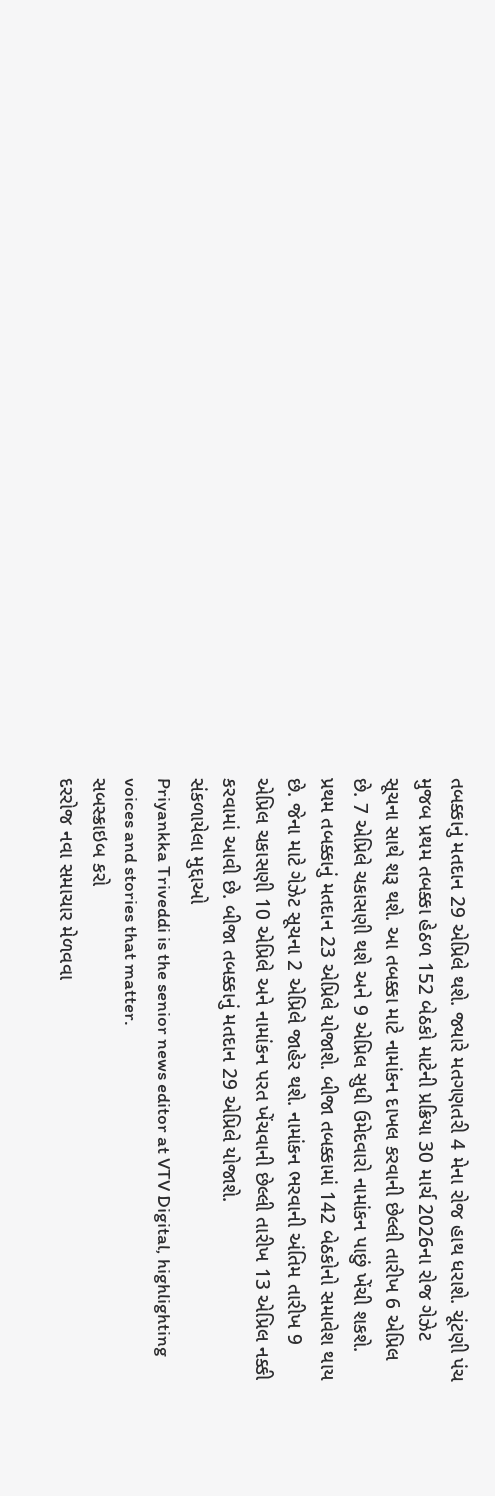તબક્કાનું મતદાન 29 એપ્રિલે થશે. જ્યારે મતગણતરી 4 મેના રોજ હાથ ધરાશે. ચૂંટણી પંચ મુજબ પ્રથમ તબક્કા હેઠળ 152 બેઠકો માટેની પ્રક્રિયા 30 માર્ચ 2026ના રોજ ગેઝેટ સૂચના સાથે શરૂ થશે. આ તબક્કા માટે નામાંકન દાખલ કરવાની છેલ્લી તારીખ 6 એપ્રિલ છે. 7 એપ્રિલે ચકાસણી થશે અને 9 એપ્રિલ સુધી ઉમેદવારો નામાંકન પાછું ખેંચી શકશે. પ્રથમ તબક્કાનું મતદાન 23 એપ્રિલે યોજાશે. બીજા તબક્કામાં 142 બેઠકોનો સમાવેશ થાય છે. જેના માટે ગેઝેટ સૂચના 2 એપ્રિલે જાહેર થશે. નામાંકન ભરવાની અંતિમ તારીખ 9 એપ્રિલ ચકાસણી 10 એપ્રિલે અને નામાંકન પરત ખેંચવાની છેલ્લી તારીખ 13 એપ્રિલ નક્કી કરવામાં આવી છે. બીજા તબક્કાનું મતદાન 29 એપ્રિલે યોજાશે.
સંકળાયેલા મુદ્દાઓ
Priyankka Triveddi is the senior news editor at VTV Digital, highlighting voices and stories that matter.
સબસ્ક્રાઇબ કરો
દરરોજ નવા સમાચાર મેળવવા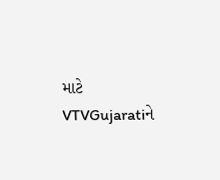માટે VTVGujaratiને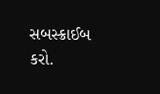સબસ્ક્રાઈબ કરો.